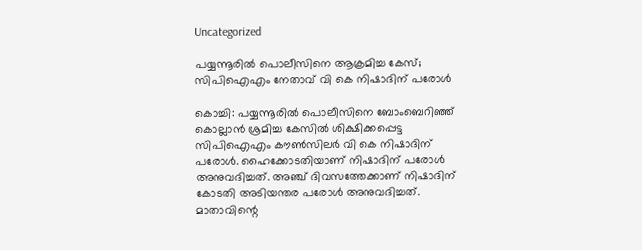Uncategorized

പയ്യന്നൂരില്‍ പൊലീസിനെ ആക്രമിച്ച കേസ്; സിപിഐഎം നേതാവ് വി കെ നിഷാദിന് പരോള്‍

കൊച്ചി: പയ്യന്നൂരില്‍ പൊലീസിനെ ബോംബെറിഞ്ഞ് കൊല്ലാന്‍ ശ്രമിച്ച കേസില്‍ ശിക്ഷിക്കപ്പെട്ട സിപിഐഎം കൗണ്‍സിലര്‍ വി കെ നിഷാദിന് പരോള്‍. ഹൈക്കോടതിയാണ് നിഷാദിന് പരോള്‍ അനുവദിച്ചത്. അഞ്ച് ദിവസത്തേക്കാണ് നിഷാദിന് കോടതി അടിയന്തര പരോള്‍ അനുവദിച്ചത്. മാതാവിന്റെ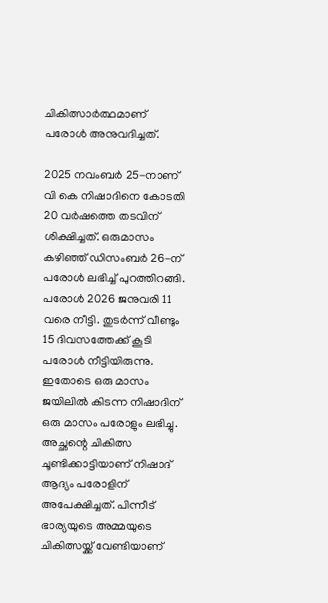ചികിത്സാര്‍ത്ഥമാണ് പരോള്‍ അനുവദിച്ചത്.

2025 നവംബര്‍ 25-നാണ് വി കെ നിഷാദിനെ കോടതി 20 വര്‍ഷത്തെ തടവിന് ശിക്ഷിച്ചത്. ഒരുമാസം കഴിഞ്ഞ് ഡിസംബര്‍ 26-ന് പരോള്‍ ലഭിച്ച് പുറത്തിറങ്ങി. പരോള്‍ 2026 ജനുവരി 11 വരെ നീട്ടി. തുടര്‍ന്ന് വീണ്ടും 15 ദിവസത്തേക്ക് കൂടി പരോള്‍ നീട്ടിയിരുന്നു. ഇതോടെ ഒരു മാസം ജയിലില്‍ കിടന്ന നിഷാദിന് ഒരു മാസം പരോളും ലഭിച്ചു. അച്ഛന്റെ ചികിത്സ ചൂണ്ടിക്കാട്ടിയാണ് നിഷാദ് ആദ്യം പരോളിന് അപേക്ഷിച്ചത്. പിന്നീട് ഭാര്യയുടെ അമ്മയുടെ ചികിത്സയ്ക്ക് വേണ്ടിയാണ്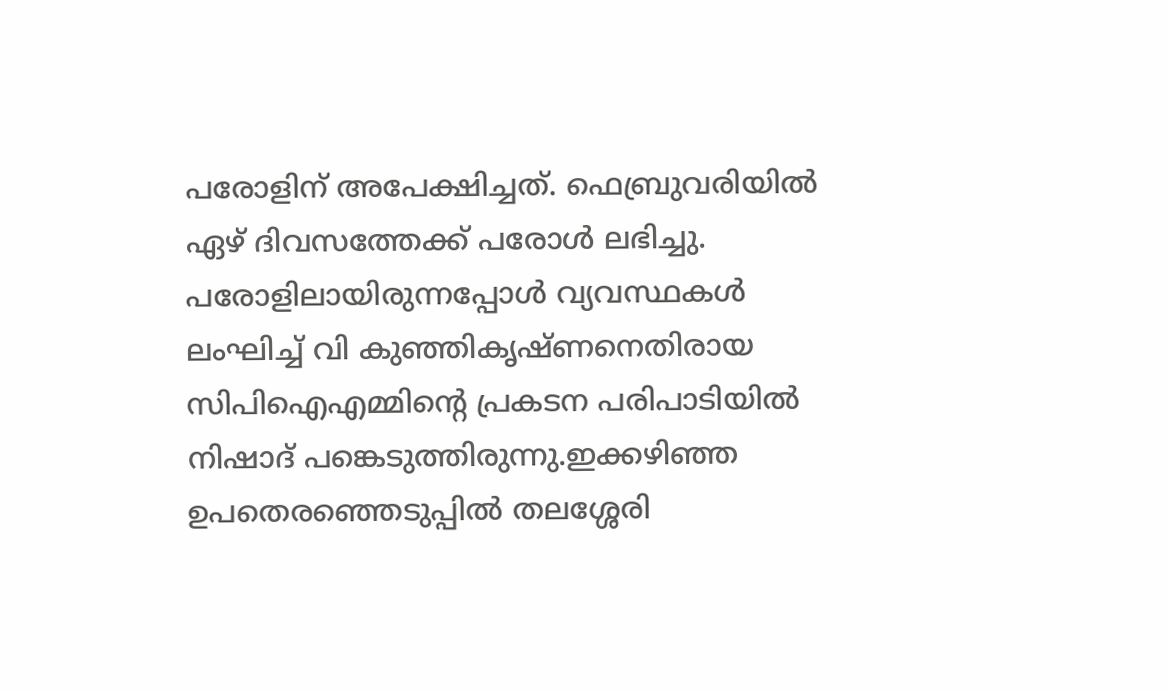പരോളിന് അപേക്ഷിച്ചത്. ഫെബ്രുവരിയില്‍ ഏഴ് ദിവസത്തേക്ക് പരോള്‍ ലഭിച്ചു. പരോളിലായിരുന്നപ്പോള്‍ വ്യവസ്ഥകള്‍ ലംഘിച്ച് വി കുഞ്ഞികൃഷ്ണനെതിരായ സിപിഐഎമ്മിന്റെ പ്രകടന പരിപാടിയില്‍ നിഷാദ് പങ്കെടുത്തിരുന്നു.ഇക്കഴിഞ്ഞ ഉപതെരഞ്ഞെടുപ്പില്‍ തലശ്ശേരി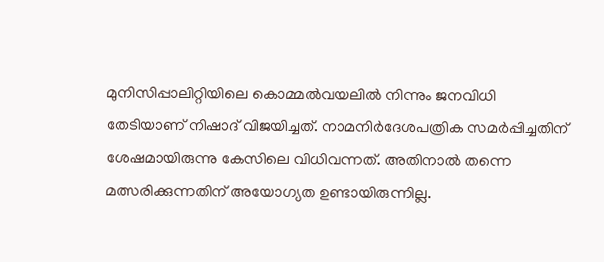മുനിസിപ്പാലിറ്റിയിലെ കൊമ്മല്‍വയലില്‍ നിന്നും ജനവിധി തേടിയാണ് നിഷാദ് വിജയിച്ചത്. നാമനിര്‍ദേശപത്രിക സമര്‍പ്പിച്ചതിന് ശേഷമായിരുന്നു കേസിലെ വിധിവന്നത്. അതിനാല്‍ തന്നെ മത്സരിക്കുന്നതിന് അയോഗ്യത ഉണ്ടായിരുന്നില്ല.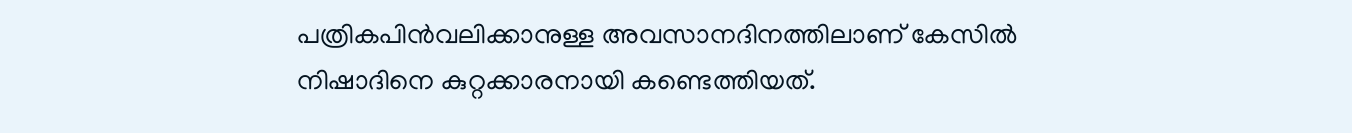പത്രികപിന്‍വലിക്കാനുള്ള അവസാനദിനത്തിലാണ് കേസില്‍ നിഷാദിനെ കുറ്റക്കാരനായി കണ്ടെത്തിയത്.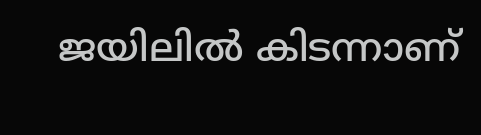ജയിലില്‍ കിടന്നാണ്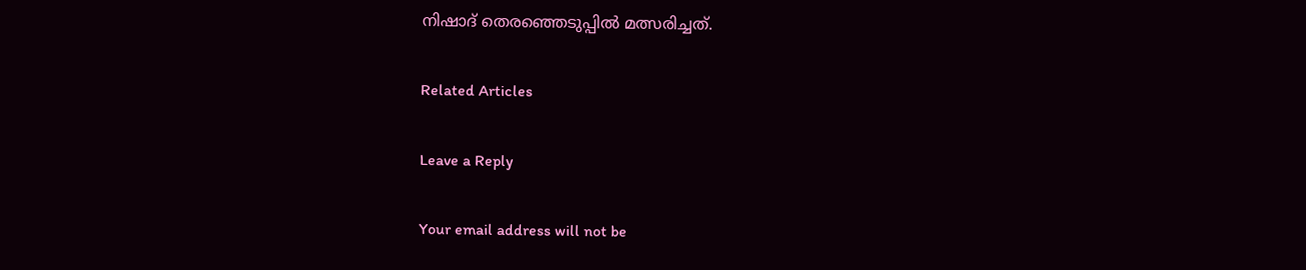നിഷാദ് തെരഞ്ഞെടുപ്പില്‍ മത്സരിച്ചത്.

Related Articles

Leave a Reply

Your email address will not be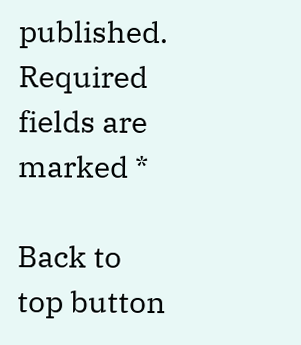published. Required fields are marked *

Back to top button